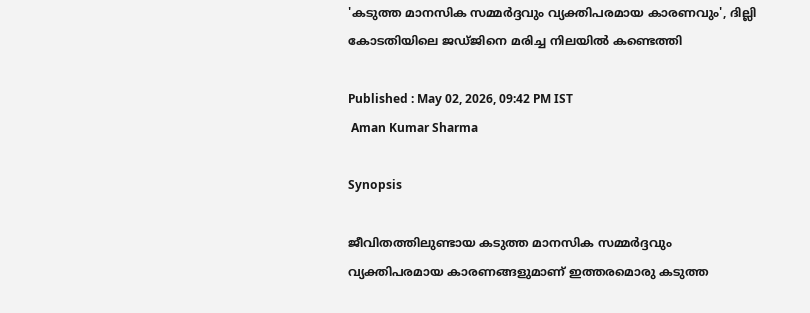'കടുത്ത മാനസിക സമ്മർദ്ദവും വ്യക്തിപരമായ കാരണവും', ദില്ലി കോടതിയിലെ ജഡ്ജിനെ മരിച്ച നിലയിൽ കണ്ടെത്തി

Published : May 02, 2026, 09:42 PM IST
 Aman Kumar Sharma

Synopsis

ജീവിതത്തിലുണ്ടായ കടുത്ത മാനസിക സമ്മർദ്ദവും വ്യക്തിപരമായ കാരണങ്ങളുമാണ് ഇത്തരമൊരു കടുത്ത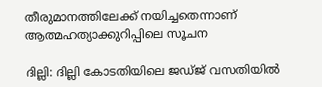തീരുമാനത്തിലേക്ക് നയിച്ചതെന്നാണ് ആത്മഹത്യാക്കുറിപ്പിലെ സൂചന

ദില്ലി: ദില്ലി കോടതിയിലെ ജഡ്ജ് വസതിയിൽ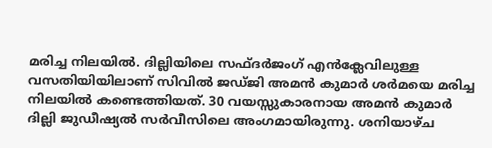മരിച്ച നിലയിൽ. ദില്ലിയിലെ സഫ്ദർജംഗ് എൻക്ലേവിലുള്ള വസതിയിയിലാണ് സിവിൽ ജഡ്ജി അമൻ കുമാർ ശർമയെ മരിച്ച നിലയിൽ കണ്ടെത്തിയത്. 30 വയസ്സുകാരനായ അമൻ കുമാർ ദില്ലി ജുഡീഷ്യൽ സർവീസിലെ അംഗമായിരുന്നു. ശനിയാഴ്ച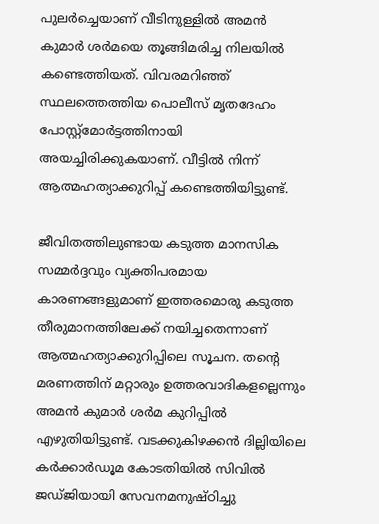പുലർച്ചെയാണ് വീടിനുള്ളിൽ അമൻ കുമാർ ശർമയെ തൂങ്ങിമരിച്ച നിലയിൽ കണ്ടെത്തിയത്. വിവരമറിഞ്ഞ് സ്ഥലത്തെത്തിയ പൊലീസ് മൃതദേഹം പോസ്റ്റ്‌മോർട്ടത്തിനായി അയച്ചിരിക്കുകയാണ്. വീട്ടിൽ നിന്ന് ആത്മഹത്യാക്കുറിപ്പ് കണ്ടെത്തിയിട്ടുണ്ട്.

ജീവിതത്തിലുണ്ടായ കടുത്ത മാനസിക സമ്മർദ്ദവും വ്യക്തിപരമായ കാരണങ്ങളുമാണ് ഇത്തരമൊരു കടുത്ത തീരുമാനത്തിലേക്ക് നയിച്ചതെന്നാണ് ആത്മഹത്യാക്കുറിപ്പിലെ സൂചന. തന്റെ മരണത്തിന് മറ്റാരും ഉത്തരവാദികളല്ലെന്നും അമൻ കുമാർ ശർമ കുറിപ്പിൽ എഴുതിയിട്ടുണ്ട്. വടക്കുകിഴക്കൻ ദില്ലിയിലെ കർക്കാർഡൂമ കോടതിയിൽ സിവിൽ ജഡ്ജിയായി സേവനമനുഷ്ഠിച്ചു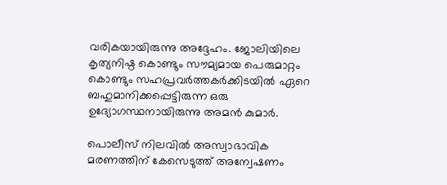വരികയായിരുന്നു അദ്ദേഹം. ജോലിയിലെ കൃത്യനിഷ്ഠ കൊണ്ടും സൗമ്യമായ പെരുമാറ്റം കൊണ്ടും സഹപ്രവർത്തകർക്കിടയിൽ ഏറെ ബഹുമാനിക്കപ്പെട്ടിരുന്ന ഒരു ഉദ്യോഗസ്ഥനായിരുന്നു അമൻ കുമാർ.

പൊലീസ് നിലവിൽ അസ്വാഭാവിക മരണത്തിന് കേസെടുത്ത് അന്വേഷണം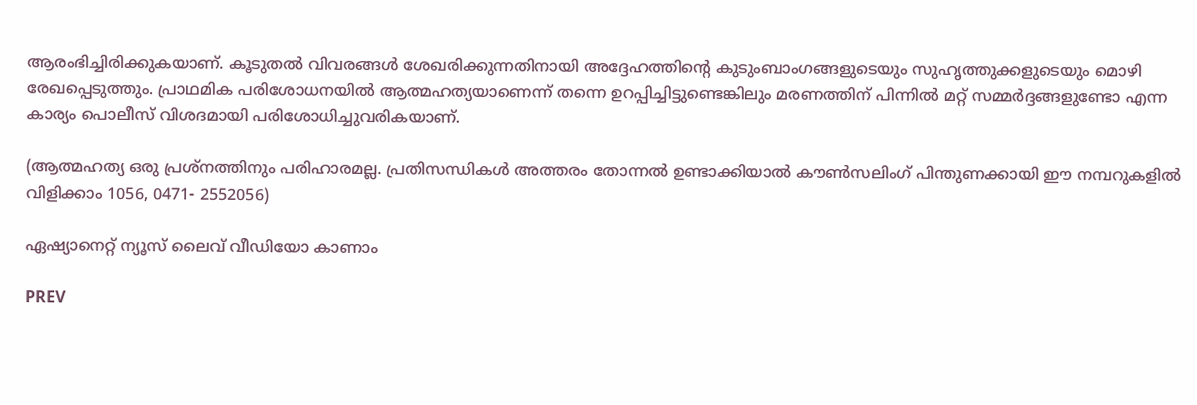ആരംഭിച്ചിരിക്കുകയാണ്. കൂടുതൽ വിവരങ്ങൾ ശേഖരിക്കുന്നതിനായി അദ്ദേഹത്തിന്റെ കുടുംബാംഗങ്ങളുടെയും സുഹൃത്തുക്കളുടെയും മൊഴി രേഖപ്പെടുത്തും. പ്രാഥമിക പരിശോധനയിൽ ആത്മഹത്യയാണെന്ന് തന്നെ ഉറപ്പിച്ചിട്ടുണ്ടെങ്കിലും മരണത്തിന് പിന്നിൽ മറ്റ് സമ്മർദ്ദങ്ങളുണ്ടോ എന്ന കാര്യം പൊലീസ് വിശദമായി പരിശോധിച്ചുവരികയാണ്.

(ആത്മഹത്യ ഒരു പ്രശ്നത്തിനും പരിഹാരമല്ല. പ്രതിസന്ധികൾ അത്തരം തോന്നൽ ഉണ്ടാക്കിയാൽ കൗൺസലിംഗ് പിന്തുണക്കായി ഈ നമ്പറുകളിൽ വിളിക്കാം 1056, 0471- 2552056)

ഏഷ്യാനെറ്റ് ന്യൂസ് ലൈവ് വീഡിയോ കാണാം

PREV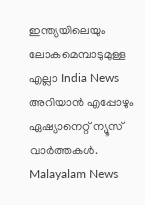ഇന്ത്യയിലെയും ലോകമെമ്പാടുമുള്ള എല്ലാ India News അറിയാൻ എപ്പോഴും ഏഷ്യാനെറ്റ് ന്യൂസ് വാർത്തകൾ. Malayalam News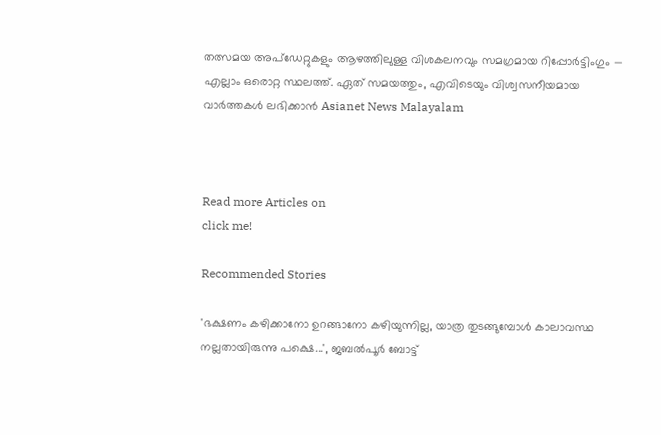തത്സമയ അപ്‌ഡേറ്റുകളും ആഴത്തിലുള്ള വിശകലനവും സമഗ്രമായ റിപ്പോർട്ടിംഗും — എല്ലാം ഒരൊറ്റ സ്ഥലത്ത്. ഏത് സമയത്തും, എവിടെയും വിശ്വസനീയമായ വാർത്തകൾ ലഭിക്കാൻ Asianet News Malayalam



Read more Articles on
click me!

Recommended Stories

'ഭക്ഷണം കഴിക്കാനോ ഉറങ്ങാനോ കഴിയുന്നില്ല, യാത്ര തുടങ്ങുമ്പോൾ കാലാവസ്ഥ നല്ലതായിരുന്നു പക്ഷെ...', ജബൽപൂർ ബോട്ട്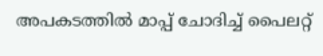അപകടത്തിൽ മാപ്പ് ചോദിച്ച് പൈലറ്റ്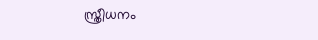സ്ത്രീധനം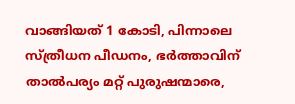വാങ്ങിയത് 1 കോടി, പിന്നാലെ സ്ത്രീധന പീഡനം, ഭർത്താവിന് താൽപര്യം മറ്റ് പുരുഷന്മാരെ,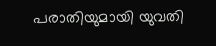പരാതിയുമായി യുവതി